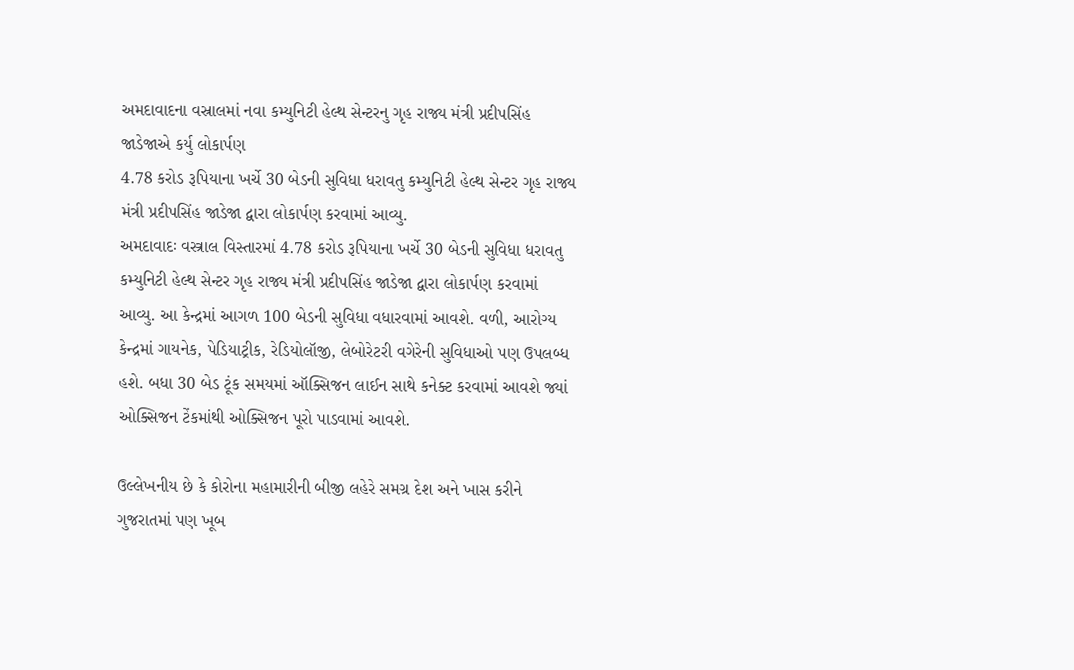અમદાવાદના વસ્રાલમાં નવા કમ્યુનિટી હેલ્થ સેન્ટરનુ ગૃહ રાજ્ય મંત્રી પ્રદીપસિંહ જાડેજાએ કર્યુ લોકાર્પણ
4.78 કરોડ રૂપિયાના ખર્ચે 30 બેડની સુવિધા ધરાવતુ કમ્યુનિટી હેલ્થ સેન્ટર ગૃહ રાજ્ય મંત્રી પ્રદીપસિંહ જાડેજા દ્વારા લોકાર્પણ કરવામાં આવ્યુ.
અમદાવાદઃ વસ્ત્રાલ વિસ્તારમાં 4.78 કરોડ રૂપિયાના ખર્ચે 30 બેડની સુવિધા ધરાવતુ કમ્યુનિટી હેલ્થ સેન્ટર ગૃહ રાજ્ય મંત્રી પ્રદીપસિંહ જાડેજા દ્વારા લોકાર્પણ કરવામાં આવ્યુ. આ કેન્દ્રમાં આગળ 100 બેડની સુવિધા વધારવામાં આવશે. વળી, આરોગ્ય કેન્દ્રમાં ગાયનેક, પેડિયાટ્રીક, રેડિયોલૉજી, લેબોરેટરી વગેરેની સુવિધાઓ પણ ઉપલબ્ધ હશે. બધા 30 બેડ ટૂંક સમયમાં ઑક્સિજન લાઈન સાથે કનેક્ટ કરવામાં આવશે જ્યાં ઓક્સિજન ટેંકમાંથી ઓક્સિજન પૂરો પાડવામાં આવશે.

ઉલ્લેખનીય છે કે કોરોના મહામારીની બીજી લહેરે સમગ્ર દેશ અને ખાસ કરીને ગુજરાતમાં પણ ખૂબ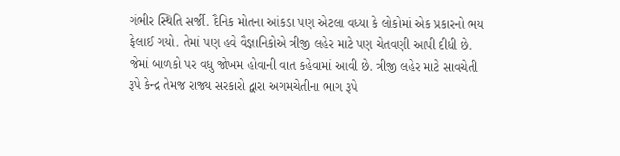ગંભીર સ્થિતિ સર્જી. દૈનિક મોતના આંકડા પણ એટલા વધ્યા કે લોકોમાં એક પ્રકારનો ભય ફેલાઈ ગયો. તેમાં પણ હવે વૈજ્ઞાનિકોએ ત્રીજી લહેર માટે પણ ચેતવણી આપી દીધી છે. જેમાં બાળકો પર વધુ જોખમ હોવાની વાત કહેવામાં આવી છે. ત્રીજી લહેર માટે સાવચેતી રૂપે કેન્દ્ર તેમજ રાજ્ય સરકારો દ્વારા અગમચેતીના ભાગ રૂપે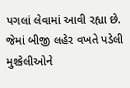પગલાં લેવામાં આવી રહ્યા છે. જેમાં બીજી લહેર વખતે પડેલી મુશ્કેલીઓને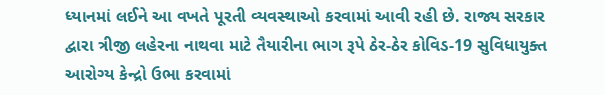ધ્યાનમાં લઈને આ વખતે પૂરતી વ્યવસ્થાઓ કરવામાં આવી રહી છે. રાજ્ય સરકાર દ્વારા ત્રીજી લહેરના નાથવા માટે તૈયારીના ભાગ રૂપે ઠેર-ઠેર કોવિડ-19 સુવિધાયુક્ત આરોગ્ય કેન્દ્રો ઉભા કરવામાં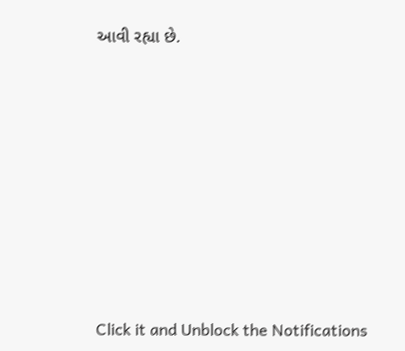આવી રહ્યા છે.












Click it and Unblock the Notifications